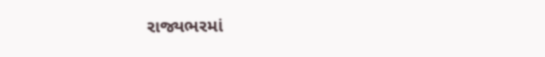રાજ્યભરમાં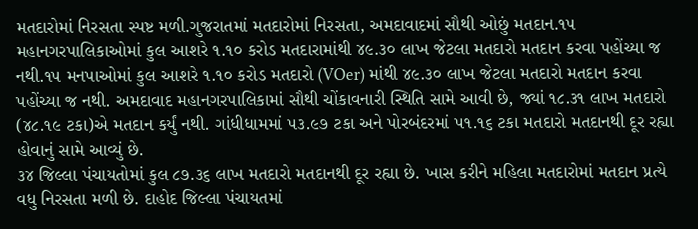મતદારોમાં નિરસતા સ્પષ્ટ મળી.ગુજરાતમાં મતદારોમાં નિરસતા, અમદાવાદમાં સૌથી ઓછું મતદાન.૧૫ મહાનગરપાલિકાઓમાં કુલ આશરે ૧.૧૦ કરોડ મતદારામાંથી ૪૯.૩૦ લાખ જેટલા મતદારો મતદાન કરવા પહોંચ્યા જ નથી.૧૫ મનપાઓમાં કુલ આશરે ૧.૧૦ કરોડ મતદારો (VOer) માંથી ૪૯.૩૦ લાખ જેટલા મતદારો મતદાન કરવા પહોંચ્યા જ નથી. અમદાવાદ મહાનગરપાલિકામાં સૌથી ચોંકાવનારી સ્થિતિ સામે આવી છે, જ્યાં ૧૮.૩૧ લાખ મતદારો (૪૮.૧૯ ટકા)એ મતદાન કર્યું નથી. ગાંધીધામમાં ૫૩.૯૭ ટકા અને પોરબંદરમાં ૫૧.૧૬ ટકા મતદારો મતદાનથી દૂર રહ્યા હોવાનું સામે આવ્યું છે.
૩૪ જિલ્લા પંચાયતોમાં કુલ ૮૭.૩૬ લાખ મતદારો મતદાનથી દૂર રહ્યા છે. ખાસ કરીને મહિલા મતદારોમાં મતદાન પ્રત્યે વધુ નિરસતા મળી છે. દાહોદ જિલ્લા પંચાયતમાં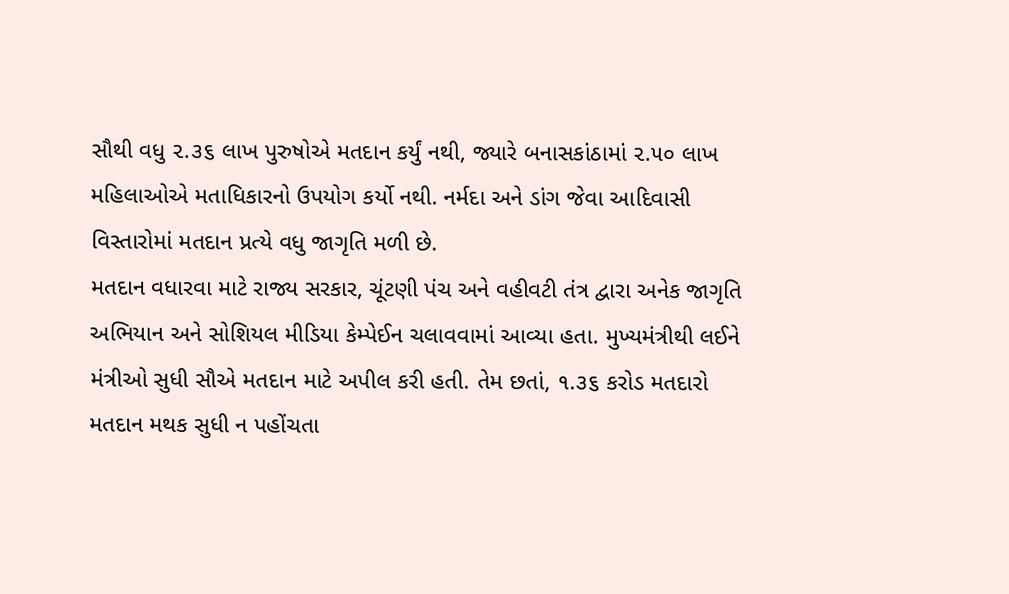સૌથી વધુ ૨.૩૬ લાખ પુરુષોએ મતદાન કર્યું નથી, જ્યારે બનાસકાંઠામાં ૨.૫૦ લાખ મહિલાઓએ મતાધિકારનો ઉપયોગ કર્યો નથી. નર્મદા અને ડાંગ જેવા આદિવાસી વિસ્તારોમાં મતદાન પ્રત્યે વધુ જાગૃતિ મળી છે.
મતદાન વધારવા માટે રાજ્ય સરકાર, ચૂંટણી પંચ અને વહીવટી તંત્ર દ્વારા અનેક જાગૃતિ અભિયાન અને સોશિયલ મીડિયા કેમ્પેઈન ચલાવવામાં આવ્યા હતા. મુખ્યમંત્રીથી લઈને મંત્રીઓ સુધી સૌએ મતદાન માટે અપીલ કરી હતી. તેમ છતાં, ૧.૩૬ કરોડ મતદારો મતદાન મથક સુધી ન પહોંચતા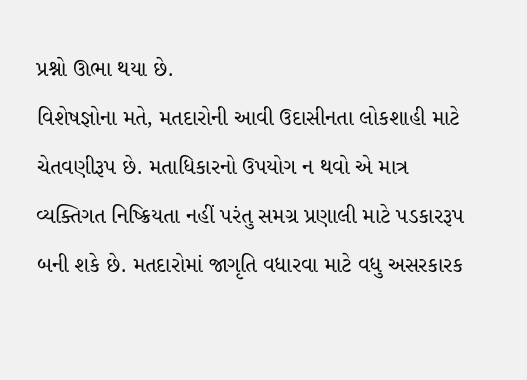પ્રશ્નો ઊભા થયા છે.
વિશેષજ્ઞોના મતે, મતદારોની આવી ઉદાસીનતા લોકશાહી માટે ચેતવણીરૂપ છે. મતાધિકારનો ઉપયોગ ન થવો એ માત્ર વ્યક્તિગત નિષ્ક્રિયતા નહીં પરંતુ સમગ્ર પ્રણાલી માટે પડકારરૂપ બની શકે છે. મતદારોમાં જાગૃતિ વધારવા માટે વધુ અસરકારક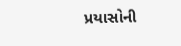પ્રયાસોની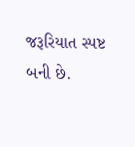જરૂરિયાત સ્પષ્ટ બની છે.